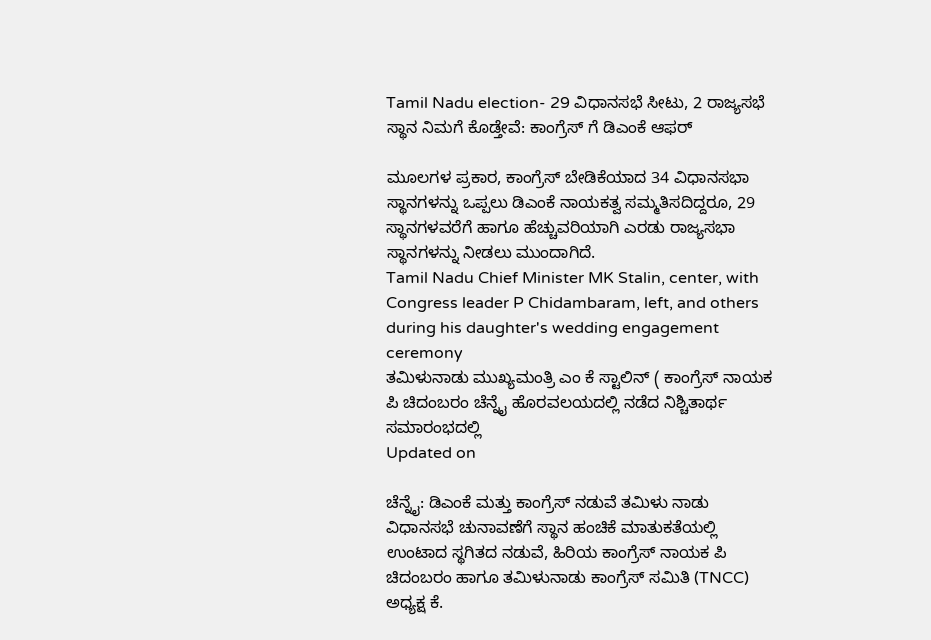Tamil Nadu election- 29 ವಿಧಾನಸಭೆ ಸೀಟು, 2 ರಾಜ್ಯಸಭೆ ಸ್ಥಾನ ನಿಮಗೆ ಕೊಡ್ತೇವೆ: ಕಾಂಗ್ರೆಸ್ ಗೆ ಡಿಎಂಕೆ ಆಫರ್

ಮೂಲಗಳ ಪ್ರಕಾರ, ಕಾಂಗ್ರೆಸ್ ಬೇಡಿಕೆಯಾದ 34 ವಿಧಾನಸಭಾ ಸ್ಥಾನಗಳನ್ನು ಒಪ್ಪಲು ಡಿಎಂಕೆ ನಾಯಕತ್ವ ಸಮ್ಮತಿಸದಿದ್ದರೂ, 29 ಸ್ಥಾನಗಳವರೆಗೆ ಹಾಗೂ ಹೆಚ್ಚುವರಿಯಾಗಿ ಎರಡು ರಾಜ್ಯಸಭಾ ಸ್ಥಾನಗಳನ್ನು ನೀಡಲು ಮುಂದಾಗಿದೆ.
Tamil Nadu Chief Minister MK Stalin, center, with Congress leader P Chidambaram, left, and others during his daughter's wedding engagement ceremony
ತಮಿಳುನಾಡು ಮುಖ್ಯಮಂತ್ರಿ ಎಂ ಕೆ ಸ್ಟಾಲಿನ್ ( ಕಾಂಗ್ರೆಸ್ ನಾಯಕ ಪಿ ಚಿದಂಬರಂ ಚೆನ್ನೈ ಹೊರವಲಯದಲ್ಲಿ ನಡೆದ ನಿಶ್ಚಿತಾರ್ಥ ಸಮಾರಂಭದಲ್ಲಿ
Updated on

ಚೆನ್ನೈ: ಡಿಎಂಕೆ ಮತ್ತು ಕಾಂಗ್ರೆಸ್ ನಡುವೆ ತಮಿಳು ನಾಡು ವಿಧಾನಸಭೆ ಚುನಾವಣೆಗೆ ಸ್ಥಾನ ಹಂಚಿಕೆ ಮಾತುಕತೆಯಲ್ಲಿ ಉಂಟಾದ ಸ್ಥಗಿತದ ನಡುವೆ, ಹಿರಿಯ ಕಾಂಗ್ರೆಸ್ ನಾಯಕ ಪಿ ಚಿದಂಬರಂ ಹಾಗೂ ತಮಿಳುನಾಡು ಕಾಂಗ್ರೆಸ್ ಸಮಿತಿ (TNCC) ಅಧ್ಯಕ್ಷ ಕೆ.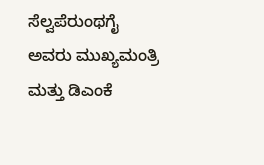ಸೆಲ್ವಪೆರುಂಥಗೈ ಅವರು ಮುಖ್ಯಮಂತ್ರಿ ಮತ್ತು ಡಿಎಂಕೆ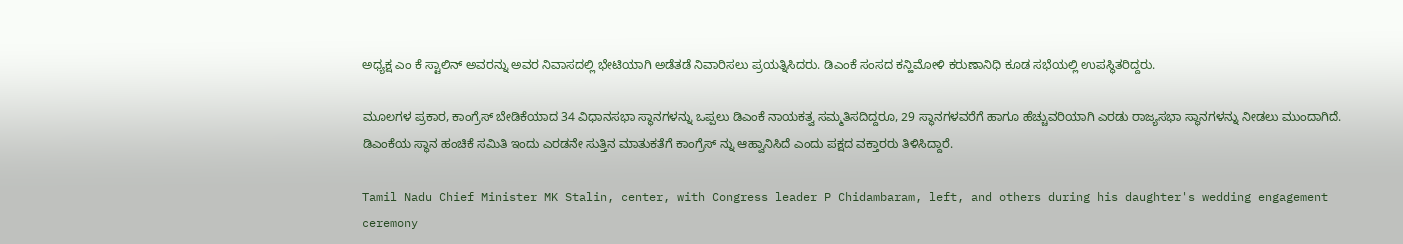ಅಧ್ಯಕ್ಷ ಎಂ ಕೆ ಸ್ಟಾಲಿನ್ ಅವರನ್ನು ಅವರ ನಿವಾಸದಲ್ಲಿ ಭೇಟಿಯಾಗಿ ಅಡೆತಡೆ ನಿವಾರಿಸಲು ಪ್ರಯತ್ನಿಸಿದರು. ಡಿಎಂಕೆ ಸಂಸದ ಕನ್ಹಿಮೋಳಿ ಕರುಣಾನಿಧಿ ಕೂಡ ಸಭೆಯಲ್ಲಿ ಉಪಸ್ಥಿತರಿದ್ದರು.

ಮೂಲಗಳ ಪ್ರಕಾರ, ಕಾಂಗ್ರೆಸ್ ಬೇಡಿಕೆಯಾದ 34 ವಿಧಾನಸಭಾ ಸ್ಥಾನಗಳನ್ನು ಒಪ್ಪಲು ಡಿಎಂಕೆ ನಾಯಕತ್ವ ಸಮ್ಮತಿಸದಿದ್ದರೂ, 29 ಸ್ಥಾನಗಳವರೆಗೆ ಹಾಗೂ ಹೆಚ್ಚುವರಿಯಾಗಿ ಎರಡು ರಾಜ್ಯಸಭಾ ಸ್ಥಾನಗಳನ್ನು ನೀಡಲು ಮುಂದಾಗಿದೆ. ಡಿಎಂಕೆಯ ಸ್ಥಾನ ಹಂಚಿಕೆ ಸಮಿತಿ ಇಂದು ಎರಡನೇ ಸುತ್ತಿನ ಮಾತುಕತೆಗೆ ಕಾಂಗ್ರೆಸ್ ನ್ನು ಆಹ್ವಾನಿಸಿದೆ ಎಂದು ಪಕ್ಷದ ವಕ್ತಾರರು ತಿಳಿಸಿದ್ದಾರೆ.

Tamil Nadu Chief Minister MK Stalin, center, with Congress leader P Chidambaram, left, and others during his daughter's wedding engagement ceremony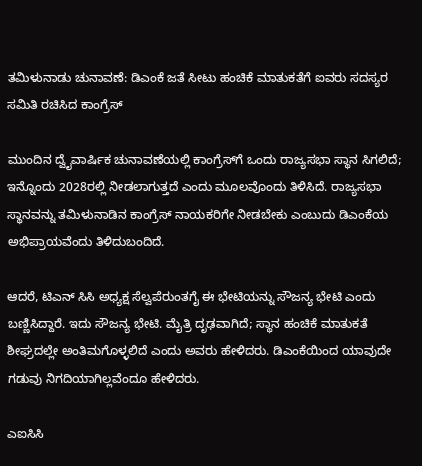ತಮಿಳುನಾಡು ಚುನಾವಣೆ: ಡಿಎಂಕೆ ಜತೆ ಸೀಟು ಹಂಚಿಕೆ ಮಾತುಕತೆಗೆ ಐವರು ಸದಸ್ಯರ ಸಮಿತಿ ರಚಿಸಿದ ಕಾಂಗ್ರೆಸ್

ಮುಂದಿನ ದ್ವೈವಾರ್ಷಿಕ ಚುನಾವಣೆಯಲ್ಲಿ ಕಾಂಗ್ರೆಸ್‌ಗೆ ಒಂದು ರಾಜ್ಯಸಭಾ ಸ್ಥಾನ ಸಿಗಲಿದೆ; ಇನ್ನೊಂದು 2028ರಲ್ಲಿ ನೀಡಲಾಗುತ್ತದೆ ಎಂದು ಮೂಲವೊಂದು ತಿಳಿಸಿದೆ. ರಾಜ್ಯಸಭಾ ಸ್ಥಾನವನ್ನು ತಮಿಳುನಾಡಿನ ಕಾಂಗ್ರೆಸ್ ನಾಯಕರಿಗೇ ನೀಡಬೇಕು ಎಂಬುದು ಡಿಎಂಕೆಯ ಅಭಿಪ್ರಾಯವೆಂದು ತಿಳಿದುಬಂದಿದೆ.

ಆದರೆ, ಟಿಎನ್ ಸಿಸಿ ಅಧ್ಯಕ್ಷ ಸೆಲ್ವಪೆರುಂತಗೈ ಈ ಭೇಟಿಯನ್ನು ಸೌಜನ್ಯ ಭೇಟಿ ಎಂದು ಬಣ್ಣಿಸಿದ್ದಾರೆ. ಇದು ಸೌಜನ್ಯ ಭೇಟಿ. ಮೈತ್ರಿ ದೃಢವಾಗಿದೆ; ಸ್ಥಾನ ಹಂಚಿಕೆ ಮಾತುಕತೆ ಶೀಘ್ರದಲ್ಲೇ ಅಂತಿಮಗೊಳ್ಳಲಿದೆ ಎಂದು ಅವರು ಹೇಳಿದರು. ಡಿಎಂಕೆಯಿಂದ ಯಾವುದೇ ಗಡುವು ನಿಗದಿಯಾಗಿಲ್ಲವೆಂದೂ ಹೇಳಿದರು.

ಎಐಸಿಸಿ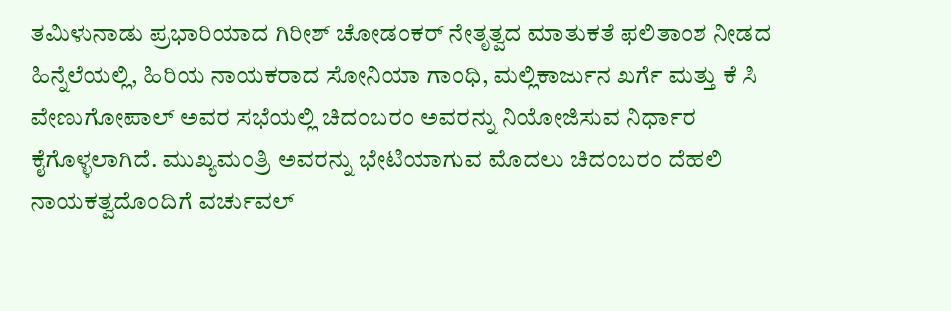ತಮಿಳುನಾಡು ಪ್ರಭಾರಿಯಾದ ಗಿರೀಶ್ ಚೋಡಂಕರ್ ನೇತೃತ್ವದ ಮಾತುಕತೆ ಫಲಿತಾಂಶ ನೀಡದ ಹಿನ್ನೆಲೆಯಲ್ಲಿ, ಹಿರಿಯ ನಾಯಕರಾದ ಸೋನಿಯಾ ಗಾಂಧಿ, ಮಲ್ಲಿಕಾರ್ಜುನ ಖರ್ಗೆ ಮತ್ತು ಕೆ ಸಿ ವೇಣುಗೋಪಾಲ್ ಅವರ ಸಭೆಯಲ್ಲಿ ಚಿದಂಬರಂ ಅವರನ್ನು ನಿಯೋಜಿಸುವ ನಿರ್ಧಾರ ಕೈಗೊಳ್ಳಲಾಗಿದೆ. ಮುಖ್ಯಮಂತ್ರಿ ಅವರನ್ನು ಭೇಟಿಯಾಗುವ ಮೊದಲು ಚಿದಂಬರಂ ದೆಹಲಿ ನಾಯಕತ್ವದೊಂದಿಗೆ ವರ್ಚುವಲ್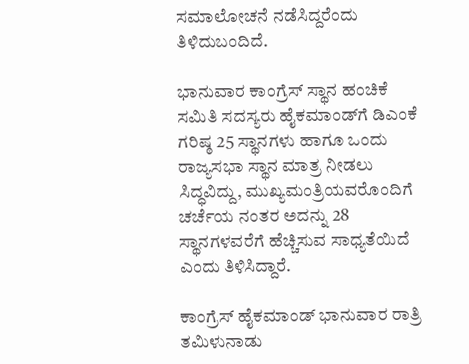ಸಮಾಲೋಚನೆ ನಡೆಸಿದ್ದರೆಂದು ತಿಳಿದುಬಂದಿದೆ.

ಭಾನುವಾರ ಕಾಂಗ್ರೆಸ್ ಸ್ಥಾನ ಹಂಚಿಕೆ ಸಮಿತಿ ಸದಸ್ಯರು ಹೈಕಮಾಂಡ್‌ಗೆ ಡಿಎಂಕೆ ಗರಿಷ್ಠ 25 ಸ್ಥಾನಗಳು ಹಾಗೂ ಒಂದು ರಾಜ್ಯಸಭಾ ಸ್ಥಾನ ಮಾತ್ರ ನೀಡಲು ಸಿದ್ಧವಿದ್ದು, ಮುಖ್ಯಮಂತ್ರಿಯವರೊಂದಿಗೆ ಚರ್ಚೆಯ ನಂತರ ಅದನ್ನು 28 ಸ್ಥಾನಗಳವರೆಗೆ ಹೆಚ್ಚಿಸುವ ಸಾಧ್ಯತೆಯಿದೆ ಎಂದು ತಿಳಿಸಿದ್ದಾರೆ.

ಕಾಂಗ್ರೆಸ್ ಹೈಕಮಾಂಡ್ ಭಾನುವಾರ ರಾತ್ರಿ ತಮಿಳುನಾಡು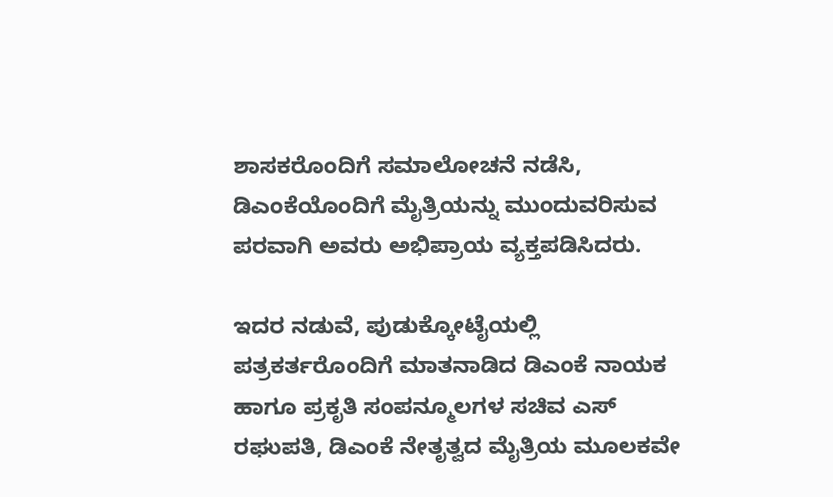ಶಾಸಕರೊಂದಿಗೆ ಸಮಾಲೋಚನೆ ನಡೆಸಿ, ಡಿಎಂಕೆಯೊಂದಿಗೆ ಮೈತ್ರಿಯನ್ನು ಮುಂದುವರಿಸುವ ಪರವಾಗಿ ಅವರು ಅಭಿಪ್ರಾಯ ವ್ಯಕ್ತಪಡಿಸಿದರು.

ಇದರ ನಡುವೆ, ಪುಡುಕ್ಕೋಟೈಯಲ್ಲಿ ಪತ್ರಕರ್ತರೊಂದಿಗೆ ಮಾತನಾಡಿದ ಡಿಎಂಕೆ ನಾಯಕ ಹಾಗೂ ಪ್ರಕೃತಿ ಸಂಪನ್ಮೂಲಗಳ ಸಚಿವ ಎಸ್ ರಘುಪತಿ, ಡಿಎಂಕೆ ನೇತೃತ್ವದ ಮೈತ್ರಿಯ ಮೂಲಕವೇ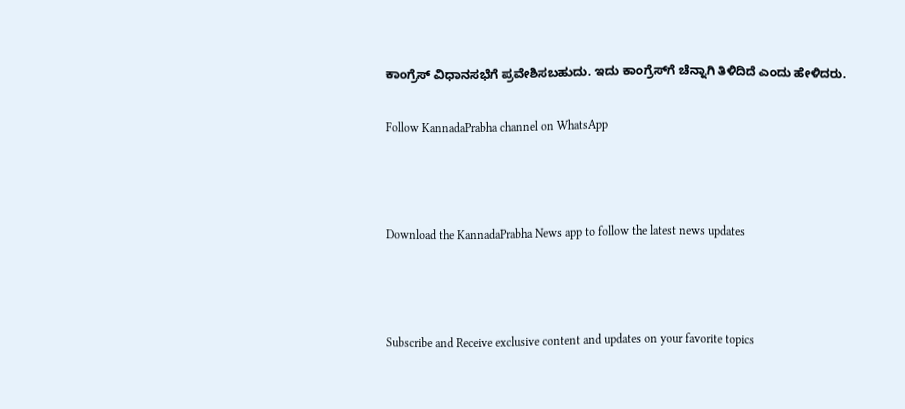ಕಾಂಗ್ರೆಸ್ ವಿಧಾನಸಭೆಗೆ ಪ್ರವೇಶಿಸಬಹುದು. ಇದು ಕಾಂಗ್ರೆಸ್‌ಗೆ ಚೆನ್ನಾಗಿ ತಿಳಿದಿದೆ ಎಂದು ಹೇಳಿದರು.

Follow KannadaPrabha channel on WhatsApp



Download the KannadaPrabha News app to follow the latest news updates



Subscribe and Receive exclusive content and updates on your favorite topics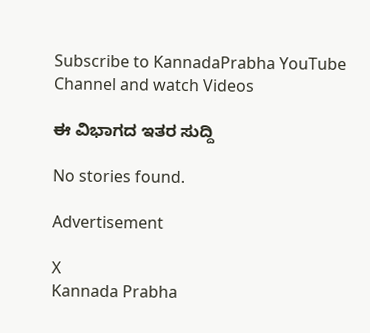Subscribe to KannadaPrabha YouTube Channel and watch Videos

ಈ ವಿಭಾಗದ ಇತರ ಸುದ್ದಿ

No stories found.

Advertisement

X
Kannada Prabha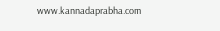www.kannadaprabha.com